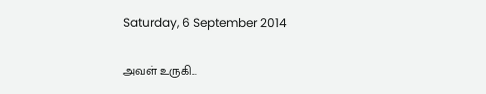Saturday, 6 September 2014

அவள் உருகி...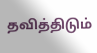தவித்திடும்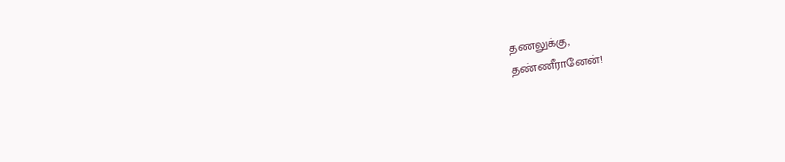தணலுக்கு,
தண்ணீரானேன்!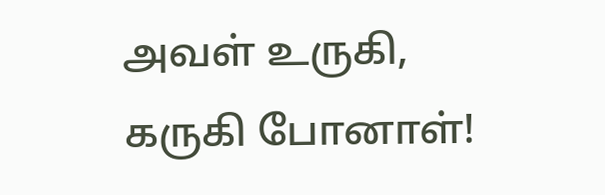அவள் உருகி,
கருகி போனாள்!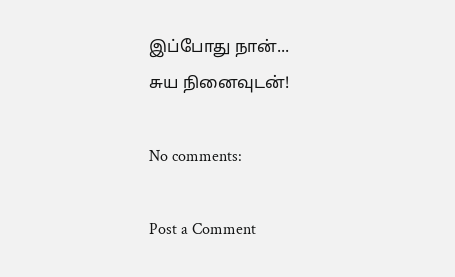இப்போது நான்...
சுய நினைவுடன்!

No comments:

Post a Comment